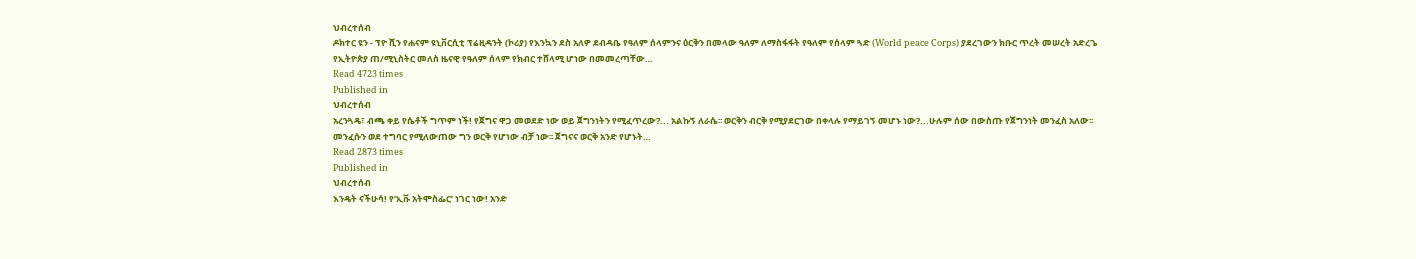ህብረተሰብ
ዶክተር ዩን - ፕዮ ሺን የሐናም ዩኒቨርሲቲ ፕሬዚዳንት (ኮሪያ) የእንኳን ደስ አለዎ ደብዳቤ የዓለም ሰላምንና ዕርቅን በመላው ዓለም ለማስፋፋት የዓለም የሰላም ጓድ (World peace Corps) ያደረገውን ክቡር ጥረት መሠረት አድረጌ የኢትዮጵያ ጠ/ሚኒስትር መለስ ዜናዊ የዓለም ሰላም የክብር ተሸላሚ ሆነው በመመረጣቸው…
Read 4723 times
Published in
ህብረተሰብ
አረንጓዴ፣ ብጫ ቀይ የሴቶች ግጥም ነች! የጀግና ዋጋ መወደድ ነው ወይ ጀግንነትን የሚፈጥረው?... አልኩኝ ለራሴ፡፡ ወርቅን ብርቅ የሚያደርገው በቀላሉ የማይገኝ መሆኑ ነው?...ሁሉም ሰው በውስጡ የጀግንነት መንፈስ አለው፡፡ መንፈሱን ወደ ተግባር የሚለውጠው ግን ወርቅ የሆነው ብቻ ነው፡፡ ጀግናና ወርቅ አንድ የሆኑት…
Read 2873 times
Published in
ህብረተሰብ
እንዴት ናችሁሳ! የ‘ኢቩ አትሞስፌር’ ነገር ነው! አንድ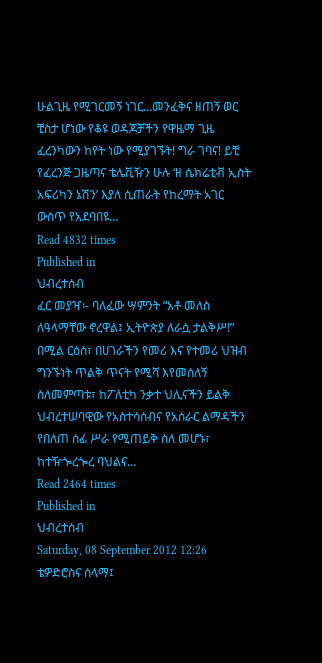ሁልጊዜ የሚገርመኝ ነገር…መንፈቅና ዘጠኝ ወር ቺስታ ሆነው የቆዩ ወዳጆቻችን የዋዜማ ጊዜ ፈረንካውን ከየት ነው የሚያገኙት! ግራ ገባና! ይቺ የፈረንጅ ጋዜጣና ቴሌቪዥን ሁሉ ‘ዘ ሴክሬቲቭ ኢስት አፍሪካን ኔሽን’ እያለ ሲጠራት የከረማት አገር ውስጥ የአደባበዩ…
Read 4832 times
Published in
ህብረተሰብ
ፈር መያዣ፡- ባለፈው ሣምንት “አቶ መለስ ለዓላማቸው ኖረዋል፤ ኢትዮጵያ ለራሷ ታልቅሥ!” በሚል ርዕስ፣ በሀገራችን የመሪ እና የተመሪ ህዝብ ግንኙነት ጥልቅ ጥናት የሚሻ እየመሰለኝ ስለመምጣቱ፣ ከፖለቲካ ንቃተ ህሊናችን ይልቅ ህብረተሠባዊው የአስተሳሰብና የአሰራር ልማዳችን የበለጠ ሰፊ ሥራ የሚጠይቅ ስለ መሆኑ፣ ከተዥጐረጐረ ባህልና…
Read 2464 times
Published in
ህብረተሰብ
Saturday, 08 September 2012 12:26
ቴዎድሮስና ሰላማ፤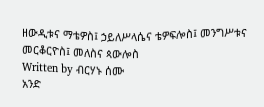ዘውዲቱና ማቴዎስ፤ ኃይለሥላሴና ቴዎፍሎስ፤ መንግሥቱና መርቆርዮስ፤ መለስና ጳውሎስ
Written by ብርሃኑ ሰሙ
አንድ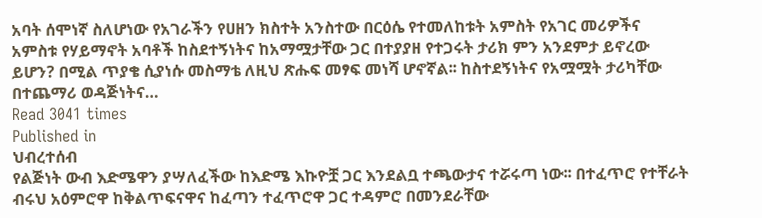አባት ሰሞነኛ ስለሆነው የአገራችን የሀዘን ክስተት አንስተው በርዕሴ የተመለከቱት አምስት የአገር መሪዎችና አምስቱ የሃይማኖት አባቶች ከስደተኝነትና ከአማሟታቸው ጋር በተያያዘ የተጋሩት ታሪክ ምን አንደምታ ይኖረው ይሆን? በሚል ጥያቄ ሲያነሱ መስማቴ ለዚህ ጽሑፍ መፃፍ መነሻ ሆኖኛል፡፡ ከስተደኝነትና የአሟሟት ታሪካቸው በተጨማሪ ወዳጅነትና…
Read 3041 times
Published in
ህብረተሰብ
የልጅነት ውብ እድሜዋን ያሣለፈችው ከእድሜ እኩዮቿ ጋር እንደልቧ ተጫውታና ተሯሩጣ ነው፡፡ በተፈጥሮ የተቸራት ብሩህ አዕምሮዋ ከቅልጥፍናዋና ከፈጣን ተፈጥሮዋ ጋር ተዳምሮ በመንደራቸው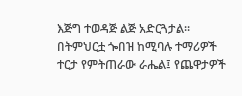እጅግ ተወዳጅ ልጅ አድርጓታል፡፡ በትምህርቷ ጐበዝ ከሚባሉ ተማሪዎች ተርታ የምትጠራው ራሔል፤ የጨዋታዎች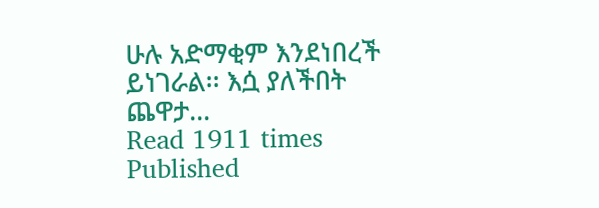ሁሉ አድማቂም እንደነበረች ይነገራል፡፡ እሷ ያለችበት ጨዋታ…
Read 1911 times
Published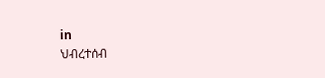in
ህብረተሰብ